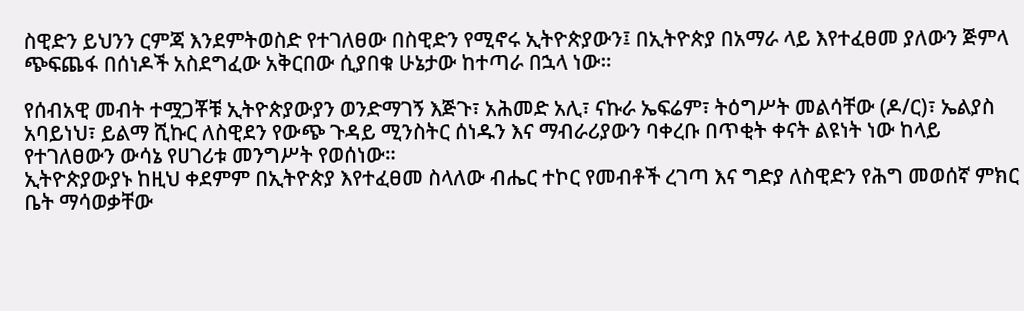ስዊድን ይህንን ርምጃ እንደምትወስድ የተገለፀው በስዊድን የሚኖሩ ኢትዮጵያውን፤ በኢትዮጵያ በአማራ ላይ እየተፈፀመ ያለውን ጅምላ ጭፍጨፋ በሰነዶች አስደግፈው አቅርበው ሲያበቁ ሁኔታው ከተጣራ በኋላ ነው።

የሰብአዊ መብት ተሟጋቾቹ ኢትዮጵያውያን ወንድማገኝ እጅጉ፣ አሕመድ አሊ፣ ናኩራ ኤፍሬም፣ ትዕግሥት መልሳቸው (ዶ/ር)፣ ኤልያስ አባይነህ፣ ይልማ ሺኩር ለስዊደን የውጭ ጉዳይ ሚንስትር ሰነዱን እና ማብራሪያውን ባቀረቡ በጥቂት ቀናት ልዩነት ነው ከላይ የተገለፀውን ውሳኔ የሀገሪቱ መንግሥት የወሰነው።
ኢትዮጵያውያኑ ከዚህ ቀደምም በኢትዮጵያ እየተፈፀመ ስላለው ብሔር ተኮር የመብቶች ረገጣ እና ግድያ ለስዊድን የሕግ መወሰኛ ምክር ቤት ማሳወቃቸው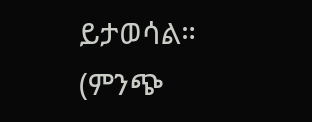ይታወሳል። (ምንጭ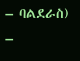– ባልደራስ)
–